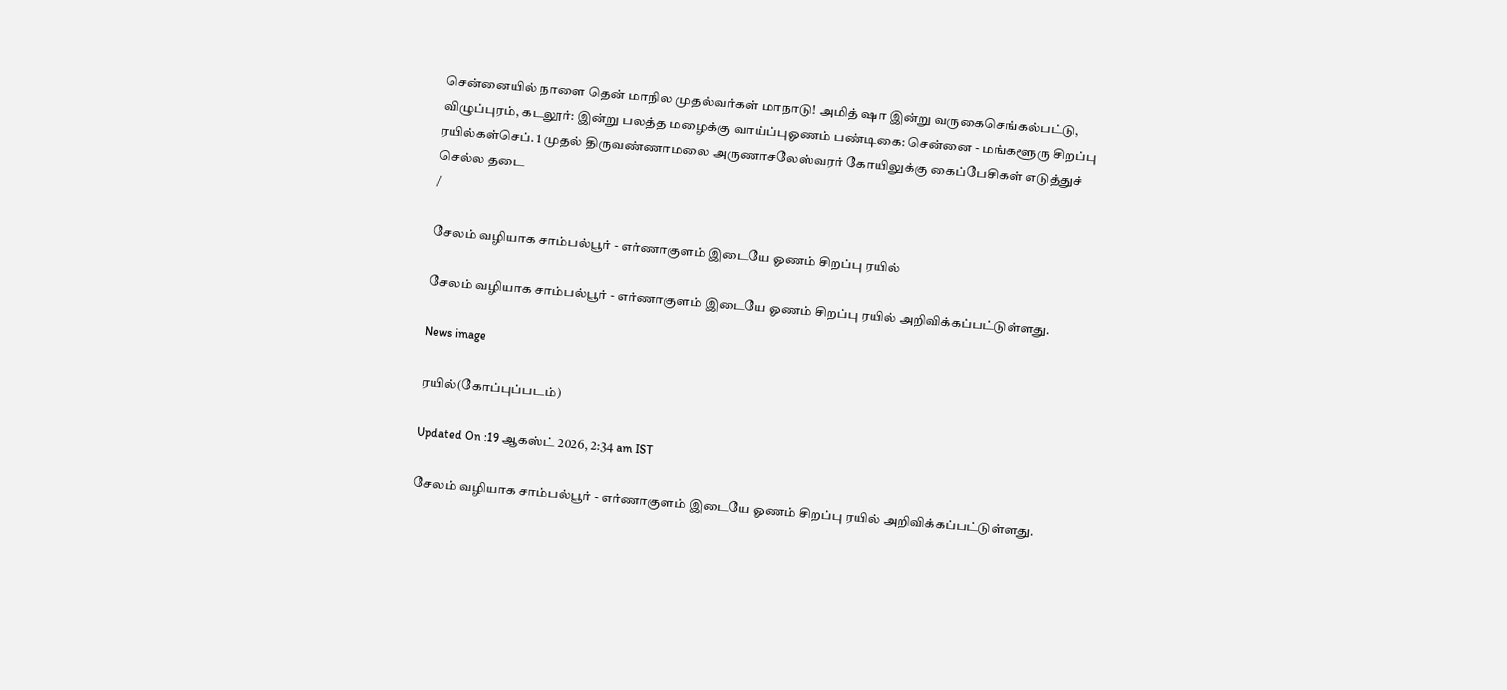சென்னையில் நாளை தென் மாநில முதல்வர்கள் மாநாடு! அமித் ஷா இன்று வருகைசெங்கல்பட்டு, விழுப்புரம், கடலூர்: இன்று பலத்த மழைக்கு வாய்ப்புஓணம் பண்டிகை: சென்னை - மங்களூரு சிறப்பு ரயில்கள்செப். 1 முதல் திருவண்ணாமலை அருணாசலேஸ்வரர் கோயிலுக்கு கைப்பேசிகள் எடுத்துச் செல்ல தடை
/

சேலம் வழியாக சாம்பல்பூர் - எர்ணாகுளம் இடையே ஓணம் சிறப்பு ரயில்

சேலம் வழியாக சாம்பல்பூர் - எர்ணாகுளம் இடையே ஓணம் சிறப்பு ரயில் அறிவிக்கப்பட்டுள்ளது.

News image

ரயில்(கோப்புப்படம்)

Updated On :19 ஆகஸ்ட் 2026, 2:34 am IST

சேலம் வழியாக சாம்பல்பூர் - எர்ணாகுளம் இடையே ஓணம் சிறப்பு ரயில் அறிவிக்கப்பட்டுள்ளது.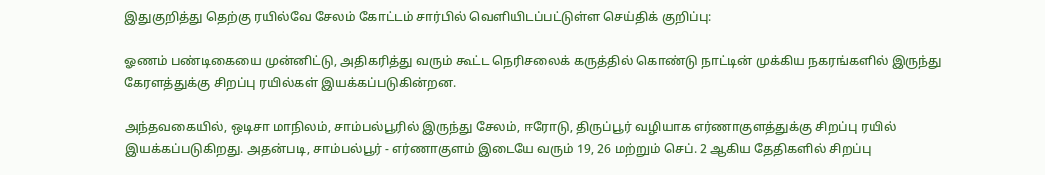இதுகுறித்து தெற்கு ரயில்வே சேலம் கோட்டம் சார்பில் வெளியிடப்பட்டுள்ள செய்திக் குறிப்பு:

ஓணம் பண்டிகையை முன்னிட்டு, அதிகரித்து வரும் கூட்ட நெரிசலைக் கருத்தில் கொண்டு நாட்டின் முக்கிய நகரங்களில் இருந்து கேரளத்துக்கு சிறப்பு ரயில்கள் இயக்கப்படுகின்றன.

அந்தவகையில், ஒடிசா மாநிலம், சாம்பல்பூரில் இருந்து சேலம், ஈரோடு, திருப்பூர் வழியாக எர்ணாகுளத்துக்கு சிறப்பு ரயில் இயக்கப்படுகிறது. அதன்படி, சாம்பல்பூர் - எர்ணாகுளம் இடையே வரும் 19, 26 மற்றும் செப். 2 ஆகிய தேதிகளில் சிறப்பு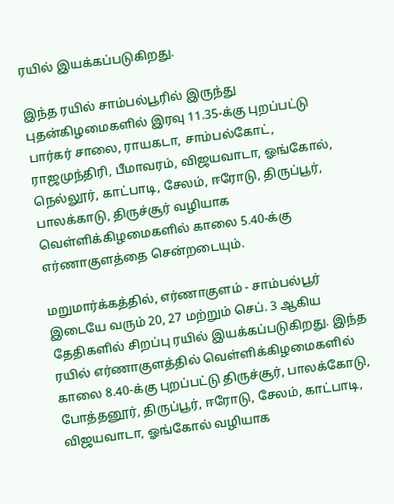ரயில் இயக்கப்படுகிறது.

இந்த ரயில் சாம்பல்பூரில் இருந்து புதன்கிழமைகளில் இரவு 11.35-க்கு புறப்பட்டு பார்கர் சாலை, ராயகடா, சாம்பல்கோட், ராஜமுந்திரி, பீமாவரம், விஜயவாடா, ஓங்கோல், நெல்லூர், காட்பாடி, சேலம், ஈரோடு, திருப்பூர், பாலக்காடு, திருச்சூர் வழியாக வெள்ளிக்கிழமைகளில் காலை 5.40-க்கு எர்ணாகுளத்தை சென்றடையும்.

மறுமார்க்கத்தில், எர்ணாகுளம் - சாம்பல்பூர் இடையே வரும் 20, 27 மற்றும் செப். 3 ஆகிய தேதிகளில் சிறப்பு ரயில் இயக்கப்படுகிறது. இந்த ரயில் எர்ணாகுளத்தில் வெள்ளிக்கிழமைகளில் காலை 8.40-க்கு புறப்பட்டு திருச்சூர், பாலக்கோடு, போத்தனூர், திருப்பூர், ஈரோடு, சேலம், காட்பாடி, விஜயவாடா, ஓங்கோல் வழியாக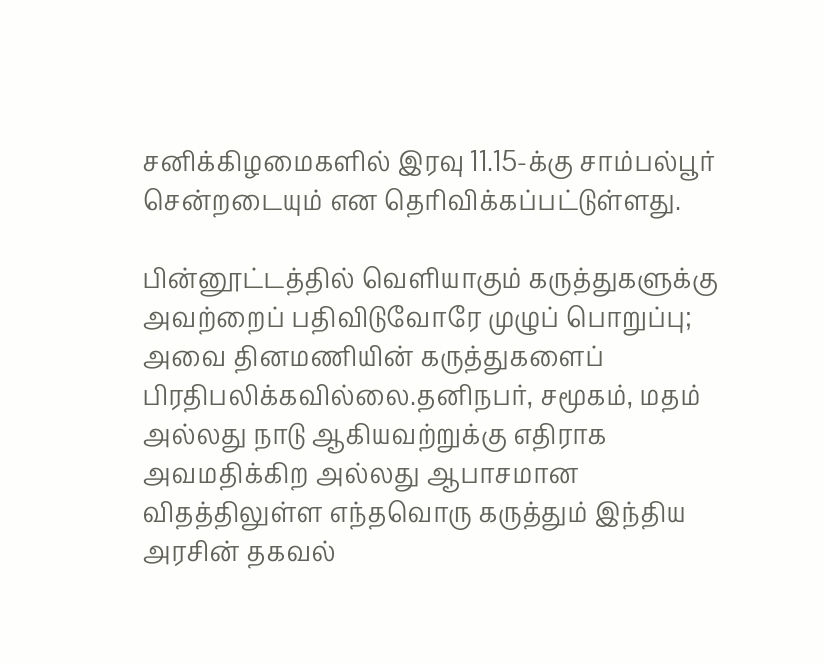சனிக்கிழமைகளில் இரவு 11.15-க்கு சாம்பல்பூர் சென்றடையும் என தெரிவிக்கப்பட்டுள்ளது.

பின்னூட்டத்தில் வெளியாகும் கருத்துகளுக்கு அவற்றைப் பதிவிடுவோரே முழுப் பொறுப்பு; அவை தினமணியின் கருத்துகளைப் பிரதிபலிக்கவில்லை.தனிநபர், சமூகம், மதம் அல்லது நாடு ஆகியவற்றுக்கு எதிராக அவமதிக்கிற அல்லது ஆபாசமான விதத்திலுள்ள எந்தவொரு கருத்தும் இந்திய அரசின் தகவல்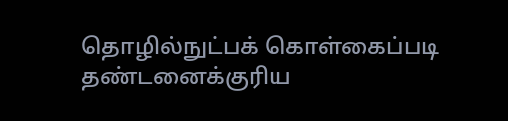தொழில்நுட்பக் கொள்கைப்படி தண்டனைக்குரிய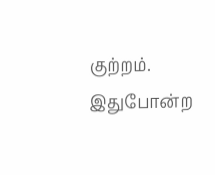குற்றம். இதுபோன்ற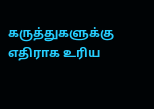கருத்துகளுக்கு எதிராக உரிய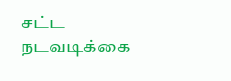சட்ட நடவடிக்கை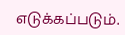எடுக்கப்படும்.